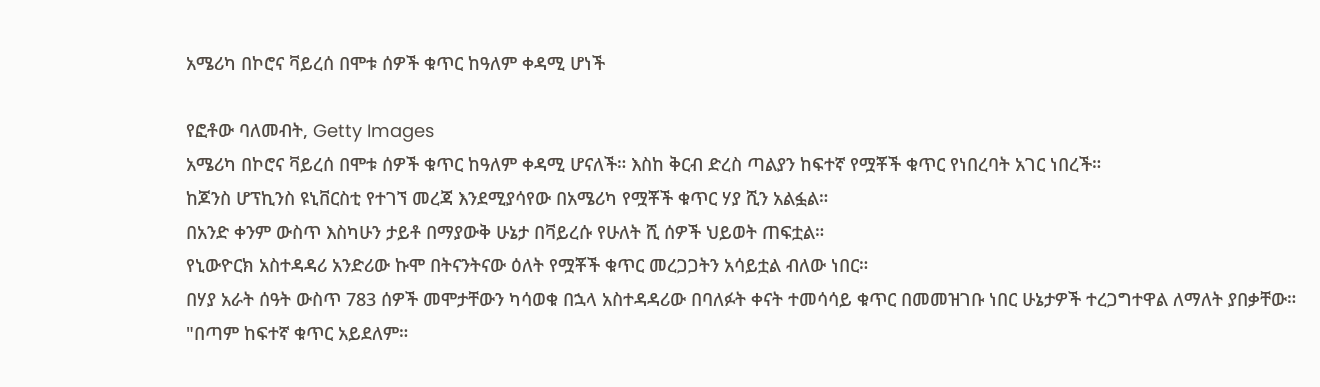አሜሪካ በኮሮና ቫይረሰ በሞቱ ሰዎች ቁጥር ከዓለም ቀዳሚ ሆነች

የፎቶው ባለመብት, Getty Images
አሜሪካ በኮሮና ቫይረሰ በሞቱ ሰዎች ቁጥር ከዓለም ቀዳሚ ሆናለች። እስከ ቅርብ ድረስ ጣልያን ከፍተኛ የሟቾች ቁጥር የነበረባት አገር ነበረች።
ከጆንስ ሆፕኪንስ ዩኒቨርስቲ የተገኘ መረጃ እንደሚያሳየው በአሜሪካ የሟቾች ቁጥር ሃያ ሺን አልፏል።
በአንድ ቀንም ውስጥ እስካሁን ታይቶ በማያውቅ ሁኔታ በቫይረሱ የሁለት ሺ ሰዎች ህይወት ጠፍቷል።
የኒውዮርክ አስተዳዳሪ አንድሪው ኩሞ በትናንትናው ዕለት የሟቾች ቁጥር መረጋጋትን አሳይቷል ብለው ነበር።
በሃያ አራት ሰዓት ውስጥ 783 ሰዎች መሞታቸውን ካሳወቁ በኋላ አስተዳዳሪው በባለፉት ቀናት ተመሳሳይ ቁጥር በመመዝገቡ ነበር ሁኔታዎች ተረጋግተዋል ለማለት ያበቃቸው።
"በጣም ከፍተኛ ቁጥር አይደለም።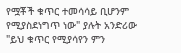የሟቾች ቁጥር ተመሳሳይ ቢሆንም የሚያስደነግጥ ነው" ያሉት አንድሪው "ይህ ቁጥር የሚያሳየን ምን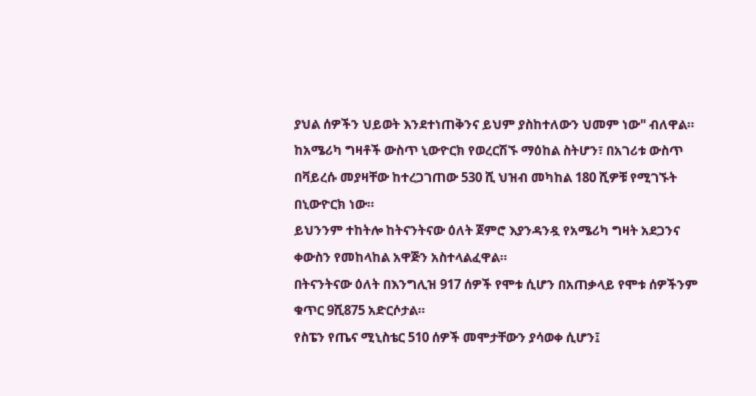ያህል ሰዎችን ህይወት እንደተነጠቅንና ይህም ያስከተለውን ህመም ነው" ብለዋል።
ከአሜሪካ ግዛቶች ውስጥ ኒውዮርክ የወረርሽኙ ማዕከል ስትሆን፣ በአገሪቱ ውስጥ በቫይረሱ መያዛቸው ከተረጋገጠው 530 ሺ ህዝብ መካከል 180 ሺዎቹ የሚገኙት በኒውዮርክ ነው።
ይህንንም ተከትሎ ከትናንትናው ዕለት ጀምሮ እያንዳንዷ የአሜሪካ ግዛት አደጋንና ቀውስን የመከላከል አዋጅን አስተላልፈዋል።
በትናንትናው ዕለት በእንግሊዝ 917 ሰዎች የሞቱ ሲሆን በአጠቃላይ የሞቱ ሰዎችንም ቁጥር 9ሺ875 አድርሶታል።
የስፔን የጤና ሚኒስቴር 510 ሰዎች መሞታቸውን ያሳወቀ ሲሆን፤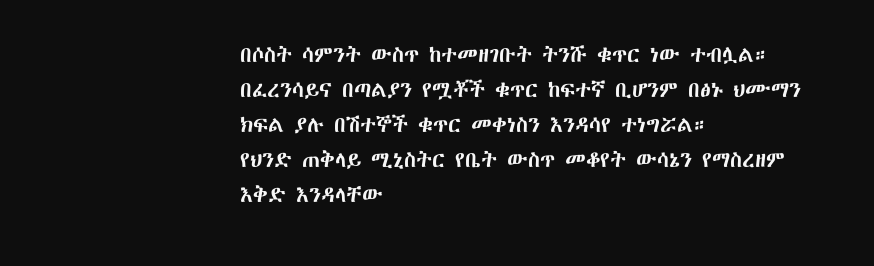በሶስት ሳምንት ውስጥ ከተመዘገቡት ትንሹ ቁጥር ነው ተብሏል።
በፈረንሳይና በጣልያን የሟቾች ቁጥር ከፍተኛ ቢሆንም በፅኑ ህሙማን ክፍል ያሉ በሽተኞች ቁጥር መቀነስን እንዳሳየ ተነግሯል።
የህንድ ጠቅላይ ሚኒስትር የቤት ውስጥ መቆየት ውሳኔን የማስረዘም እቅድ እንዳላቸው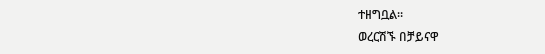ተዘግቧል።
ወረርሽኙ በቻይናዋ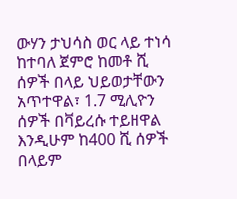ውሃን ታህሳስ ወር ላይ ተነሳ ከተባለ ጀምሮ ከመቶ ሺ ሰዎች በላይ ህይወታቸውን አጥተዋል፣ 1.7 ሚሊዮን ሰዎች በቫይረሱ ተይዘዋል እንዲሁም ከ400 ሺ ሰዎች በላይም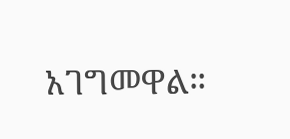አገግመዋል።